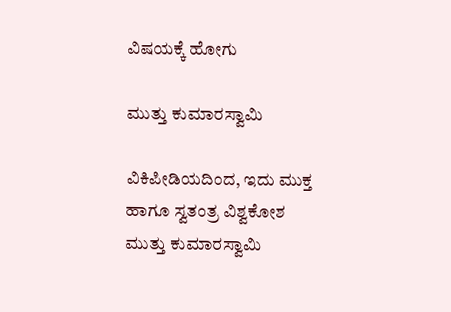ವಿಷಯಕ್ಕೆ ಹೋಗು

ಮುತ್ತು ಕುಮಾರಸ್ವಾಮಿ

ವಿಕಿಪೀಡಿಯದಿಂದ, ಇದು ಮುಕ್ತ ಹಾಗೂ ಸ್ವತಂತ್ರ ವಿಶ್ವಕೋಶ
ಮುತ್ತು ಕುಮಾರಸ್ವಾಮಿ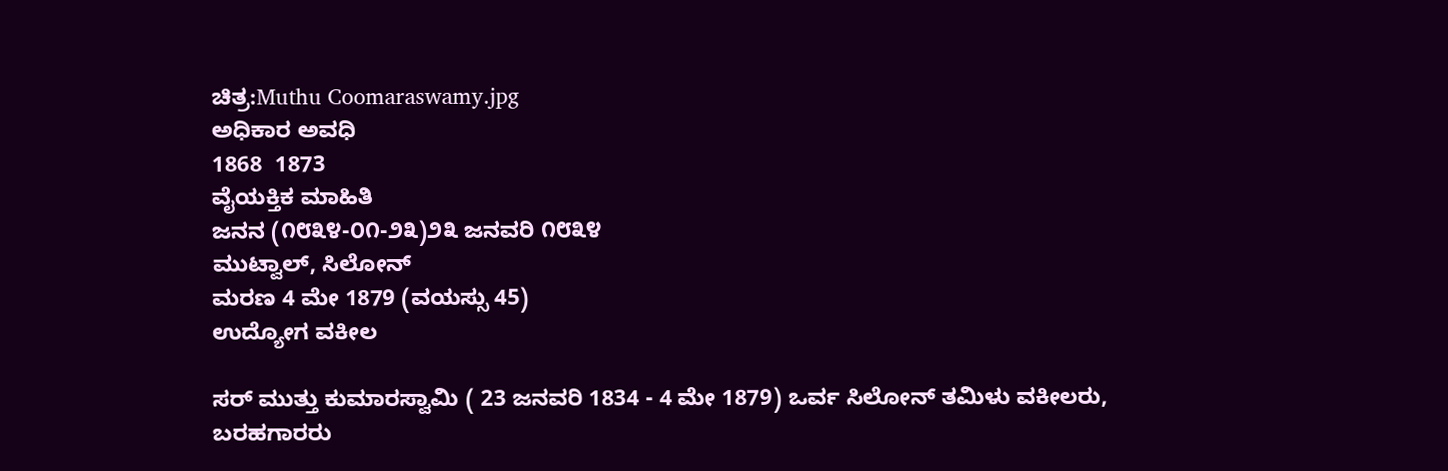ಚಿತ್ರ:Muthu Coomaraswamy.jpg
ಅಧಿಕಾರ ಅವಧಿ
1868  1873
ವೈಯಕ್ತಿಕ ಮಾಹಿತಿ
ಜನನ (೧೮೩೪-೦೧-೨೩)೨೩ ಜನವರಿ ೧೮೩೪
ಮುಟ್ವಾಲ್, ಸಿಲೋನ್
ಮರಣ 4 ಮೇ 1879 (ವಯಸ್ಸು 45)
ಉದ್ಯೋಗ ವಕೀಲ

ಸರ್ ಮುತ್ತು ಕುಮಾರಸ್ವಾಮಿ ( 23 ಜನವರಿ 1834 - 4 ಮೇ 1879) ಒರ್ವ ಸಿಲೋನ್ ತಮಿಳು ವಕೀಲರು, ಬರಹಗಾರರು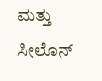ಮತ್ತು  ಸೀಲೊನ್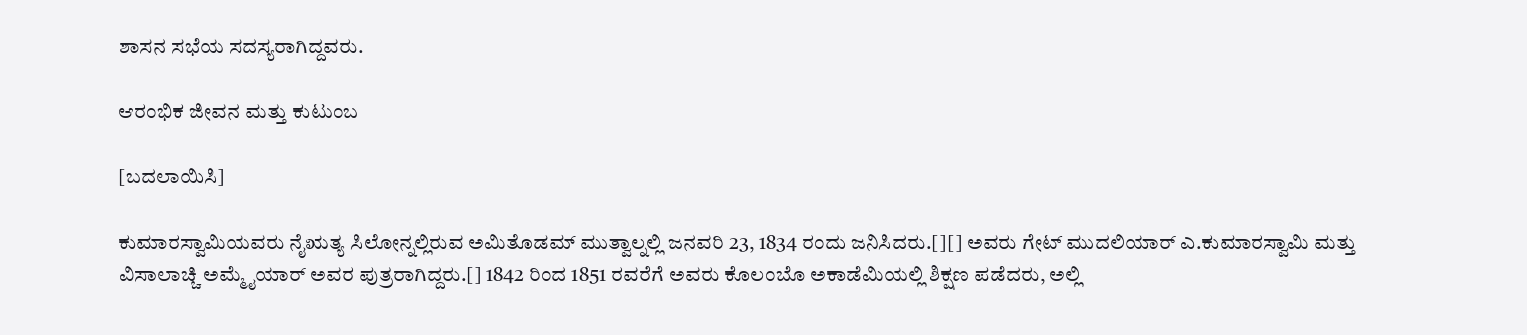ಶಾಸನ ಸಭೆಯ ಸದಸ್ಯರಾಗಿದ್ದವರು.

ಆರಂಭಿಕ ಜೀವನ ಮತ್ತು ಕುಟುಂಬ

[ಬದಲಾಯಿಸಿ]

ಕುಮಾರಸ್ವಾಮಿಯವರು ನೈಋತ್ಯ ಸಿಲೋನ್ನಲ್ಲಿರುವ ಅಮಿತೊಡಮ್ ಮುತ್ವಾಲ್ನಲ್ಲಿ ಜನವರಿ 23, 1834 ರಂದು ಜನಿಸಿದರು.[][] ಅವರು ಗೇಟ್ ಮುದಲಿಯಾರ್ ಎ.ಕುಮಾರಸ್ವಾಮಿ ಮತ್ತು ವಿಸಾಲಾಚ್ಚಿ ಅಮ್ಮೈಯಾರ್ ಅವರ ಪುತ್ರರಾಗಿದ್ದರು.[] 1842 ರಿಂದ 1851 ರವರೆಗೆ ಅವರು ಕೊಲಂಬೊ ಅಕಾಡೆಮಿಯಲ್ಲಿ ಶಿಕ್ಷಣ ಪಡೆದರು, ಅಲ್ಲಿ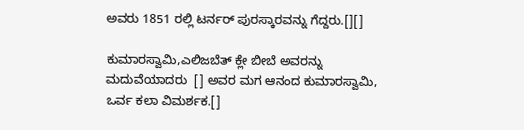ಅವರು 1851 ರಲ್ಲಿ ಟರ್ನರ್ ಪುರಸ್ಕಾರವನ್ನು ಗೆದ್ದರು.[][]

ಕುಮಾರಸ್ವಾಮಿ,ಎಲಿಜಬೆತ್ ಕ್ಲೇ ಬೀಬೆ ಅವರನ್ನು ಮದುವೆಯಾದರು  [] ಅವರ ಮಗ ಆನಂದ ಕುಮಾರಸ್ವಾಮಿ, ಒರ್ವ ಕಲಾ ವಿಮರ್ಶಕ.[]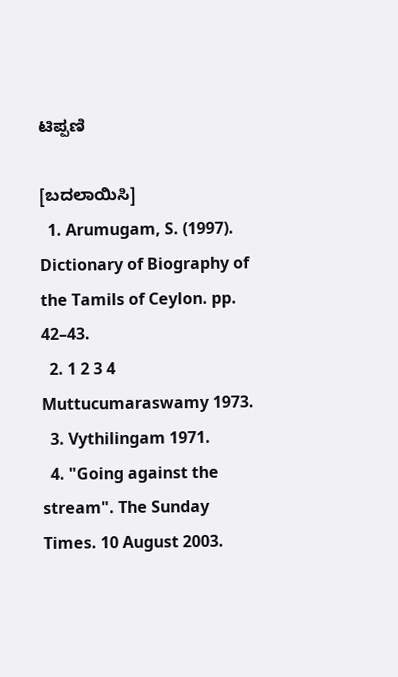ಟಿಪ್ಪಣಿ

[ಬದಲಾಯಿಸಿ]
  1. Arumugam, S. (1997). Dictionary of Biography of the Tamils of Ceylon. pp. 42–43.
  2. 1 2 3 4 Muttucumaraswamy 1973.
  3. Vythilingam 1971.
  4. "Going against the stream". The Sunday Times. 10 August 2003.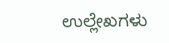ಉಲ್ಲೇಖಗಳು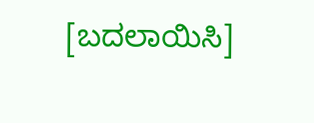[ಬದಲಾಯಿಸಿ]